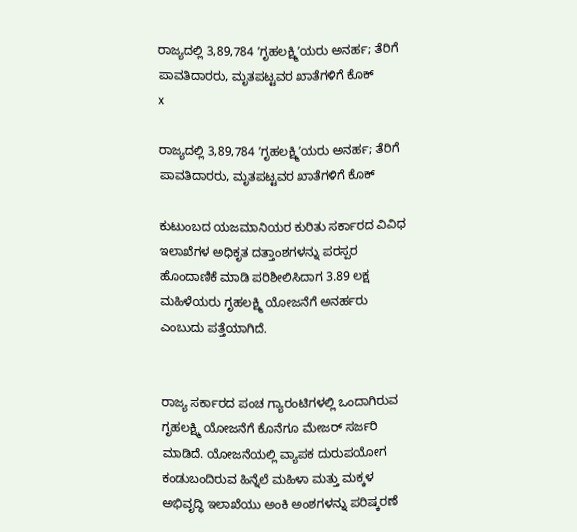ರಾಜ್ಯದಲ್ಲಿ 3,89,784 ʼಗೃಹಲಕ್ಷ್ಮಿʼಯರು ಅನರ್ಹ; ತೆರಿಗೆ ಪಾವತಿದಾರರು, ಮೃತಪಟ್ಟವರ ಖಾತೆಗಳಿಗೆ ಕೊಕ್‌
x

ರಾಜ್ಯದಲ್ಲಿ 3,89,784 ʼಗೃಹಲಕ್ಷ್ಮಿʼಯರು ಅನರ್ಹ; ತೆರಿಗೆ ಪಾವತಿದಾರರು, ಮೃತಪಟ್ಟವರ ಖಾತೆಗಳಿಗೆ ಕೊಕ್‌

ಕುಟುಂಬದ ಯಜಮಾನಿಯರ ಕುರಿತು ಸರ್ಕಾರದ ವಿವಿಧ ಇಲಾಖೆಗಳ ಅಧಿಕೃತ ದತ್ತಾಂಶಗಳನ್ನು ಪರಸ್ಪರ ಹೊಂದಾಣಿಕೆ ಮಾಡಿ ಪರಿಶೀಲಿಸಿದಾಗ 3.89 ಲಕ್ಷ ಮಹಿಳೆಯರು ಗೃಹಲಕ್ಷ್ಮಿ ಯೋಜನೆಗೆ ಅನರ್ಹರು ಎಂಬುದು ಪತ್ತೆಯಾಗಿದೆ.


ರಾಜ್ಯ ಸರ್ಕಾರದ ಪಂಚ ಗ್ಯಾರಂಟಿಗಳಲ್ಲಿ ಒಂದಾಗಿರುವ ಗೃಹಲಕ್ಷ್ಮಿ ಯೋಜನೆಗೆ ಕೊನೆಗೂ ಮೇಜರ್ ಸರ್ಜರಿ ಮಾಡಿದೆ. ಯೋಜನೆಯಲ್ಲಿ ವ್ಯಾಪಕ ದುರುಪಯೋಗ ಕಂಡುಬಂದಿರುವ ಹಿನ್ನೆಲೆ ಮಹಿಳಾ ಮತ್ತು ಮಕ್ಕಳ ಅಭಿವೃದ್ಧಿ ಇಲಾಖೆಯು ಅಂಕಿ ಅಂಶಗಳನ್ನು ಪರಿಷ್ಕರಣೆ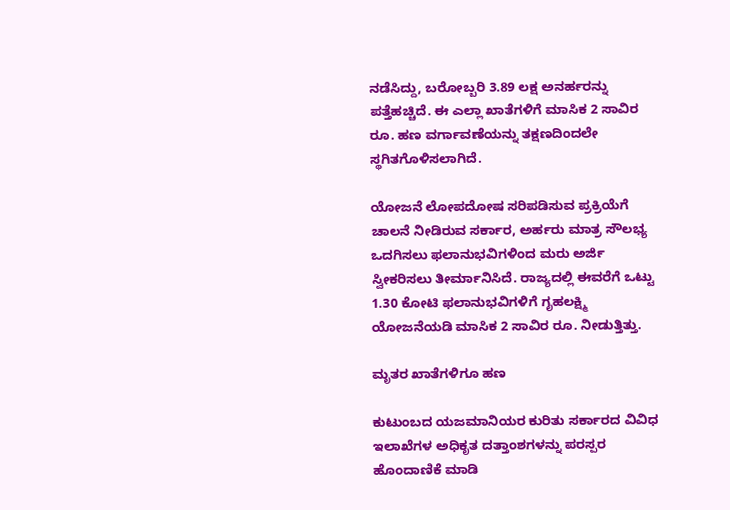ನಡೆಸಿದ್ದು, ಬರೋಬ್ಬರಿ 3.89 ಲಕ್ಷ ಅನರ್ಹರನ್ನು ಪತ್ತೆಹಚ್ಚಿದೆ. ಈ ಎಲ್ಲಾ ಖಾತೆಗಳಿಗೆ ಮಾಸಿಕ 2 ಸಾವಿರ ರೂ. ಹಣ ವರ್ಗಾವಣೆಯನ್ನು ತಕ್ಷಣದಿಂದಲೇ ಸ್ಥಗಿತಗೊಳಿಸಲಾಗಿದೆ.

ಯೋಜನೆ ಲೋಪದೋಷ ಸರಿಪಡಿಸುವ ಪ್ರಕ್ರಿಯೆಗೆ ಚಾಲನೆ ನೀಡಿರುವ ಸರ್ಕಾರ, ಅರ್ಹರು ಮಾತ್ರ ಸೌಲಭ್ಯ ಒದಗಿಸಲು ಫಲಾನುಭವಿಗಳಿಂದ ಮರು ಅರ್ಜಿ ಸ್ವೀಕರಿಸಲು ತೀರ್ಮಾನಿಸಿದೆ. ರಾಜ್ಯದಲ್ಲಿ ಈವರೆಗೆ ಒಟ್ಟು 1.30 ಕೋಟಿ ಫಲಾನುಭವಿಗಳಿಗೆ ಗೃಹಲಕ್ಷ್ಮಿ ಯೋಜನೆಯಡಿ ಮಾಸಿಕ 2 ಸಾವಿರ ರೂ. ನೀಡುತ್ತಿತ್ತು.

ಮೃತರ ಖಾತೆಗಳಿಗೂ ಹಣ

ಕುಟುಂಬದ ಯಜಮಾನಿಯರ ಕುರಿತು ಸರ್ಕಾರದ ವಿವಿಧ ಇಲಾಖೆಗಳ ಅಧಿಕೃತ ದತ್ತಾಂಶಗಳನ್ನು ಪರಸ್ಪರ ಹೊಂದಾಣಿಕೆ ಮಾಡಿ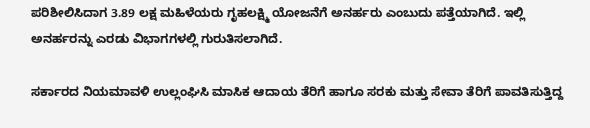ಪರಿಶೀಲಿಸಿದಾಗ 3.89 ಲಕ್ಷ ಮಹಿಳೆಯರು ಗೃಹಲಕ್ಷ್ಮಿ ಯೋಜನೆಗೆ ಅನರ್ಹರು ಎಂಬುದು ಪತ್ತೆಯಾಗಿದೆ. ಇಲ್ಲಿ ಅನರ್ಹರನ್ನು ಎರಡು ವಿಭಾಗಗಳಲ್ಲಿ ಗುರುತಿಸಲಾಗಿದೆ.

ಸರ್ಕಾರದ ನಿಯಮಾವಳಿ ಉಲ್ಲಂಘಿಸಿ ಮಾಸಿಕ ಆದಾಯ ತೆರಿಗೆ ಹಾಗೂ ಸರಕು ಮತ್ತು ಸೇವಾ ತೆರಿಗೆ ಪಾವತಿಸುತ್ತಿದ್ದ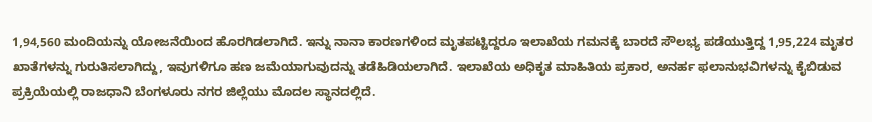1,94,560 ಮಂದಿಯನ್ನು ಯೋಜನೆಯಿಂದ ಹೊರಗಿಡಲಾಗಿದೆ. ಇನ್ನು ನಾನಾ ಕಾರಣಗಳಿಂದ ಮೃತಪಟ್ಟಿದ್ದರೂ ಇಲಾಖೆಯ ಗಮನಕ್ಕೆ ಬಾರದೆ ಸೌಲಭ್ಯ ಪಡೆಯುತ್ತಿದ್ದ 1,95,224 ಮೃತರ ಖಾತೆಗಳನ್ನು ಗುರುತಿಸಲಾಗಿದ್ದು, ಇವುಗಳಿಗೂ ಹಣ ಜಮೆಯಾಗುವುದನ್ನು ತಡೆಹಿಡಿಯಲಾಗಿದೆ. ಇಲಾಖೆಯ ಅಧಿಕೃತ ಮಾಹಿತಿಯ ಪ್ರಕಾರ, ಅನರ್ಹ ಫಲಾನುಭವಿಗಳನ್ನು ಕೈಬಿಡುವ ಪ್ರಕ್ರಿಯೆಯಲ್ಲಿ ರಾಜಧಾನಿ ಬೆಂಗಳೂರು ನಗರ ಜಿಲ್ಲೆಯು ಮೊದಲ ಸ್ಥಾನದಲ್ಲಿದೆ.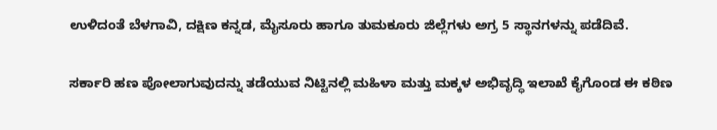ಉಳಿದಂತೆ ಬೆಳಗಾವಿ, ದಕ್ಷಿಣ ಕನ್ನಡ, ಮೈಸೂರು ಹಾಗೂ ತುಮಕೂರು ಜಿಲ್ಲೆಗಳು ಅಗ್ರ 5 ಸ್ಥಾನಗಳನ್ನು ಪಡೆದಿವೆ.

ಸರ್ಕಾರಿ ಹಣ ಪೋಲಾಗುವುದನ್ನು ತಡೆಯುವ ನಿಟ್ಟಿನಲ್ಲಿ ಮಹಿಳಾ ಮತ್ತು ಮಕ್ಕಳ ಅಭಿವೃದ್ಧಿ ಇಲಾಖೆ ಕೈಗೊಂಡ ಈ ಕಠಿಣ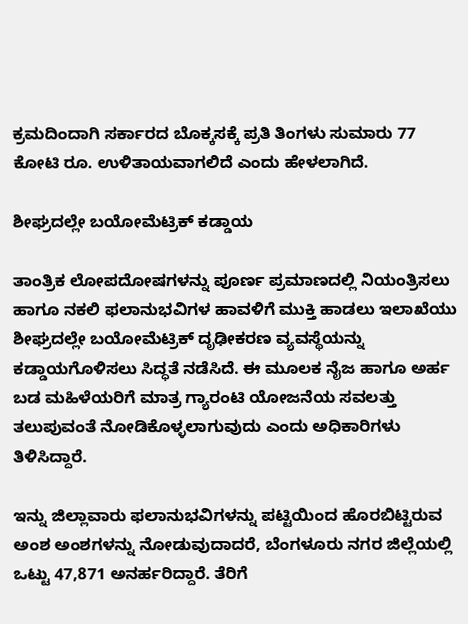ಕ್ರಮದಿಂದಾಗಿ ಸರ್ಕಾರದ ಬೊಕ್ಕಸಕ್ಕೆ ಪ್ರತಿ ತಿಂಗಳು ಸುಮಾರು 77 ಕೋಟಿ ರೂ. ಉಳಿತಾಯವಾಗಲಿದೆ ಎಂದು ಹೇಳಲಾಗಿದೆ.

ಶೀಘ್ರದಲ್ಲೇ ಬಯೋಮೆಟ್ರಿಕ್ ಕಡ್ಡಾಯ

ತಾಂತ್ರಿಕ ಲೋಪದೋಷಗಳನ್ನು ಪೂರ್ಣ ಪ್ರಮಾಣದಲ್ಲಿ ನಿಯಂತ್ರಿಸಲು ಹಾಗೂ ನಕಲಿ ಫಲಾನುಭವಿಗಳ ಹಾವಳಿಗೆ ಮುಕ್ತಿ ಹಾಡಲು ಇಲಾಖೆಯು ಶೀಘ್ರದಲ್ಲೇ ಬಯೋಮೆಟ್ರಿಕ್ ದೃಢೀಕರಣ ವ್ಯವಸ್ಥೆಯನ್ನು ಕಡ್ಡಾಯಗೊಳಿಸಲು ಸಿದ್ಧತೆ ನಡೆಸಿದೆ. ಈ ಮೂಲಕ ನೈಜ ಹಾಗೂ ಅರ್ಹ ಬಡ ಮಹಿಳೆಯರಿಗೆ ಮಾತ್ರ ಗ್ಯಾರಂಟಿ ಯೋಜನೆಯ ಸವಲತ್ತು ತಲುಪುವಂತೆ ನೋಡಿಕೊಳ್ಳಲಾಗುವುದು ಎಂದು ಅಧಿಕಾರಿಗಳು ತಿಳಿಸಿದ್ದಾರೆ.

ಇನ್ನು ಜಿಲ್ಲಾವಾರು ಫಲಾನುಭವಿಗಳನ್ನು ಪಟ್ಟಿಯಿಂದ ಹೊರಬಿಟ್ಟಿರುವ ಅಂಶ ಅಂಶಗಳನ್ನು ನೋಡುವುದಾದರೆ, ಬೆಂಗಳೂರು ನಗರ ಜಿಲ್ಲೆಯಲ್ಲಿ ಒಟ್ಟು 47,871 ಅನರ್ಹರಿದ್ದಾರೆ. ತೆರಿಗೆ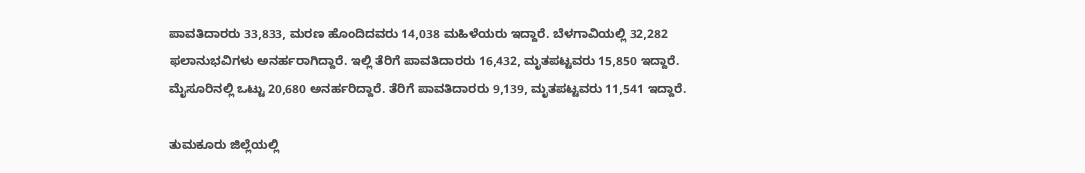ಪಾವತಿದಾರರು 33,833, ಮರಣ ಹೊಂದಿದವರು 14,038 ಮಹಿಳೆಯರು ಇದ್ದಾರೆ. ಬೆಳಗಾವಿಯಲ್ಲಿ 32,282 ಫಲಾನುಭವಿಗಳು ಅನರ್ಹರಾಗಿದ್ದಾರೆ. ಇಲ್ಲಿ ತೆರಿಗೆ ಪಾವತಿದಾರರು 16,432, ಮೃತಪಟ್ಟವರು 15,850 ಇದ್ದಾರೆ. ಮೈಸೂರಿನಲ್ಲಿ ಒಟ್ಟು 20,680 ಅನರ್ಹರಿದ್ದಾರೆ. ತೆರಿಗೆ ಪಾವತಿದಾರರು 9,139, ಮೃತಪಟ್ಟವರು 11,541 ಇದ್ದಾರೆ.

ತುಮಕೂರು ಜಿಲ್ಲೆಯಲ್ಲಿ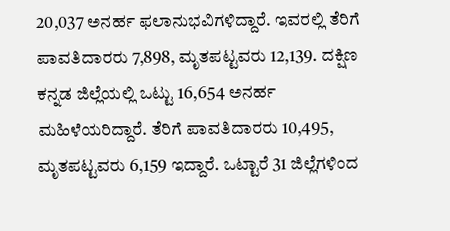20,037 ಅನರ್ಹ ಫಲಾನುಭವಿಗಳಿದ್ದಾರೆ. ಇವರಲ್ಲಿ ತೆರಿಗೆ ಪಾವತಿದಾರರು 7,898, ಮೃತಪಟ್ಟವರು 12,139. ದಕ್ಷಿಣ ಕನ್ನಡ ಜಿಲ್ಲೆಯಲ್ಲಿ ಒಟ್ಟು 16,654 ಅನರ್ಹ ಮಹಿಳೆಯರಿದ್ದಾರೆ. ತೆರಿಗೆ ಪಾವತಿದಾರರು 10,495, ಮೃತಪಟ್ಟವರು 6,159 ಇದ್ದಾರೆ. ಒಟ್ಟಾರೆ 31 ಜಿಲ್ಲೆಗಳಿಂದ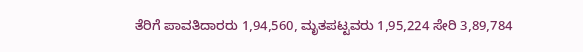ತೆರಿಗೆ ಪಾವತಿದಾರರು 1,94,560, ಮೃತಪಟ್ಟವರು 1,95,224 ಸೇರಿ 3,89,784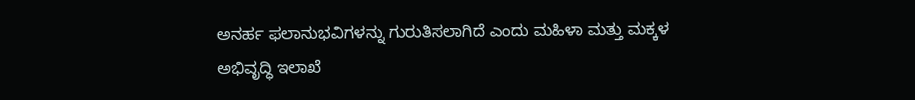ಅನರ್ಹ ಫಲಾನುಭವಿಗಳನ್ನು ಗುರುತಿಸಲಾಗಿದೆ ಎಂದು ಮಹಿಳಾ ಮತ್ತು ಮಕ್ಕಳ ಅಭಿವೃದ್ಧಿ ಇಲಾಖೆ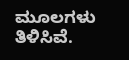ಮೂಲಗಳು ತಿಳಿಸಿವೆ.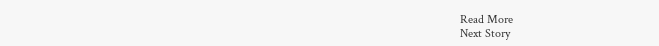Read More
Next Story